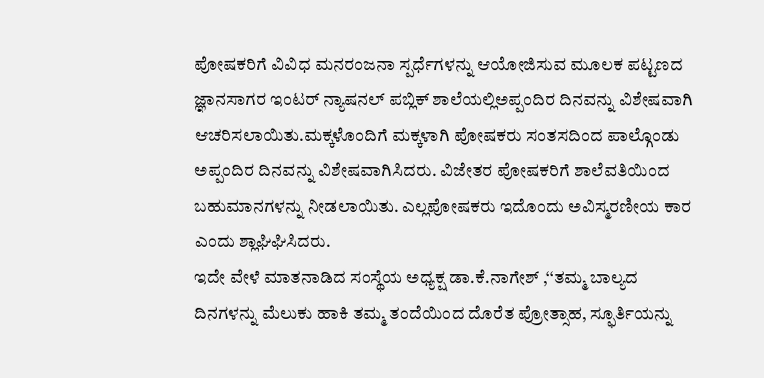ಪೋಷಕರಿಗೆ ವಿವಿಧ ಮನರಂಜನಾ ಸ್ಪರ್ಧೆಗಳನ್ನು ಆಯೋಜಿಸುವ ಮೂಲಕ ಪಟ್ಟಣದ ಜ್ಞಾನಸಾಗರ ಇಂಟರ್ ನ್ಯಾಷನಲ್ ಪಬ್ಲಿಕ್ ಶಾಲೆಯಲ್ಲಿಅಪ್ಪಂದಿರ ದಿನವನ್ನು ವಿಶೇಷವಾಗಿ ಆಚರಿಸಲಾಯಿತು.ಮಕ್ಕಳೊಂದಿಗೆ ಮಕ್ಕಳಾಗಿ ಪೋಷಕರು ಸಂತಸದಿಂದ ಪಾಲ್ಗೊಂಡು ಅಪ್ಪಂದಿರ ದಿನವನ್ನು ವಿಶೇಷವಾಗಿಸಿದರು. ವಿಜೇತರ ಪೋಷಕರಿಗೆ ಶಾಲೆವತಿಯಿಂದ ಬಹುಮಾನಗಳನ್ನು ನೀಡಲಾಯಿತು. ಎಲ್ಲಪೋಷಕರು ಇದೊಂದು ಅವಿಸ್ಮರಣೀಯ ಕಾರ ಎಂದು ಶ್ಲಾಘಿಘಿಸಿದರು.
ಇದೇ ವೇಳೆ ಮಾತನಾಡಿದ ಸಂಸ್ಥೆಯ ಅಧ್ಯಕ್ಷ ಡಾ.ಕೆ.ನಾಗೇಶ್ ,‘‘ತಮ್ಮ ಬಾಲ್ಯದ ದಿನಗಳನ್ನು ಮೆಲುಕು ಹಾಕಿ ತಮ್ಮ ತಂದೆಯಿಂದ ದೊರೆತ ಪ್ರೋತ್ಸಾಹ, ಸ್ಫೂರ್ತಿಯನ್ನು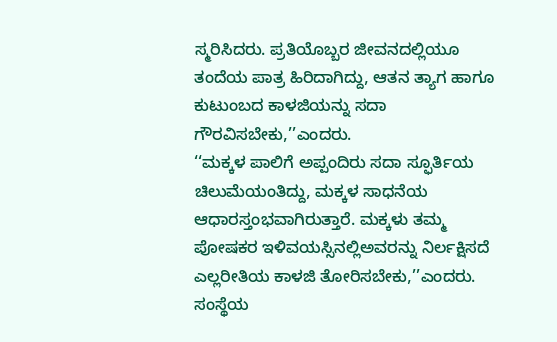ಸ್ಮರಿಸಿದರು. ಪ್ರತಿಯೊಬ್ಬರ ಜೀವನದಲ್ಲಿಯೂ ತಂದೆಯ ಪಾತ್ರ ಹಿರಿದಾಗಿದ್ದು, ಆತನ ತ್ಯಾಗ ಹಾಗೂ ಕುಟುಂಬದ ಕಾಳಜಿಯನ್ನು ಸದಾ ಗೌರವಿಸಬೇಕು,’’ಎಂದರು.
‘‘ಮಕ್ಕಳ ಪಾಲಿಗೆ ಅಪ್ಪಂದಿರು ಸದಾ ಸ್ಫೂರ್ತಿಯ ಚಿಲುಮೆಯಂತಿದ್ದು, ಮಕ್ಕಳ ಸಾಧನೆಯ ಆಧಾರಸ್ತಂಭವಾಗಿರುತ್ತಾರೆ. ಮಕ್ಕಳು ತಮ್ಮ ಪೋಷಕರ ಇಳಿವಯಸ್ಸಿನಲ್ಲಿಅವರನ್ನು ನಿರ್ಲಕ್ಷಿಸದೆ ಎಲ್ಲರೀತಿಯ ಕಾಳಜಿ ತೋರಿಸಬೇಕು,’’ಎಂದರು.
ಸಂಸ್ಥೆಯ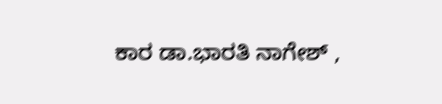ಕಾರ ಡಾ.ಭಾರತಿ ನಾಗೇಶ್ ,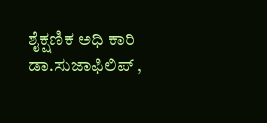ಶೈಕ್ಷಣಿಕ ಅಧಿ ಕಾರಿ ಡಾ.ಸುಜಾಫಿಲಿಪ್ ,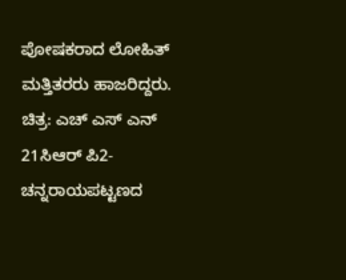ಪೋಷಕರಾದ ಲೋಹಿತ್ ಮತ್ತಿತರರು ಹಾಜರಿದ್ದರು.
ಚಿತ್ರ: ಎಚ್ ಎಸ್ ಎನ್ 21ಸಿಆರ್ ಪಿ2- ಚನ್ನರಾಯಪಟ್ಟಣದ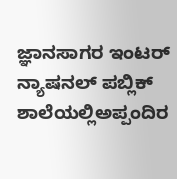ಜ್ಞಾನಸಾಗರ ಇಂಟರ್ ನ್ಯಾಷನಲ್ ಪಬ್ಲಿಕ್ ಶಾಲೆಯಲ್ಲಿಅಪ್ಪಂದಿರ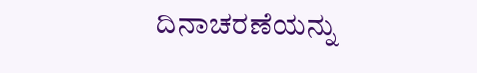ದಿನಾಚರಣೆಯನ್ನು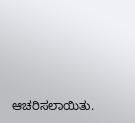ಆಚರಿಸಲಾಯಿತು.